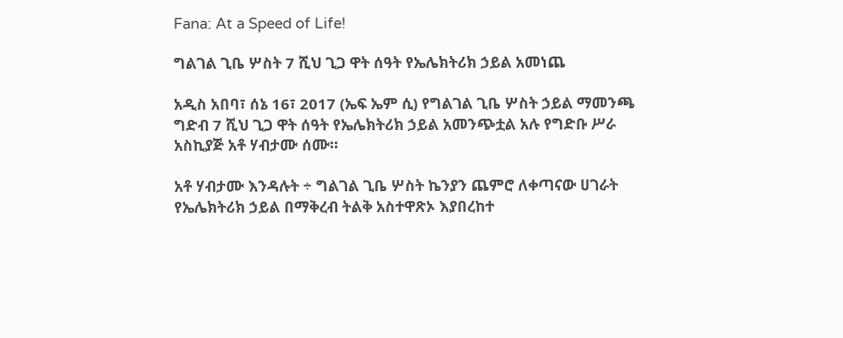Fana: At a Speed of Life!

ግልገል ጊቤ ሦስት 7 ሺህ ጊጋ ዋት ሰዓት የኤሌክትሪክ ኃይል አመነጨ

አዲስ አበባ፣ ሰኔ 16፣ 2017 (ኤፍ ኤም ሲ) የግልገል ጊቤ ሦስት ኃይል ማመንጫ ግድብ 7 ሺህ ጊጋ ዋት ሰዓት የኤሌክትሪክ ኃይል አመንጭቷል አሉ የግድቡ ሥራ አስኪያጅ አቶ ሃብታሙ ሰሙ።

አቶ ሃብታሙ እንዳሉት ÷ ግልገል ጊቤ ሦስት ኬንያን ጨምሮ ለቀጣናው ሀገራት የኤሌክትሪክ ኃይል በማቅረብ ትልቅ አስተዋጽኦ እያበረከተ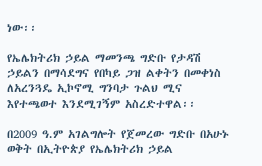ነው፡፡

የኤሌክትሪክ ኃይል ማመንጫ ግድቡ የታዳሽ ኃይልን በማሳደግና የበካይ ጋዝ ልቀትን በመቀነስ ለአረንጓዴ ኢኮኖሚ ግንባታ ጉልህ ሚና እየተጫወተ እንደሚገኝም አስረድተዋል፡፡

በ2009 ዓ.ም አገልግሎት የጀመረው ግድቡ በአሁኑ ወቅት በኢትዮጵያ የኤሌክትሪክ ኃይል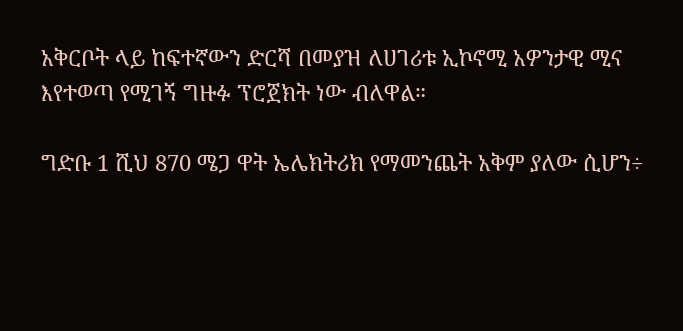አቅርቦት ላይ ከፍተኛውን ድርሻ በመያዝ ለሀገሪቱ ኢኮኖሚ አዎንታዊ ሚና እየተወጣ የሚገኝ ግዙፉ ፕሮጀክት ነው ብለዋል።

ግድቡ 1 ሺህ 870 ሜጋ ዋት ኤሌክትሪክ የማመንጨት አቅም ያለው ሲሆን÷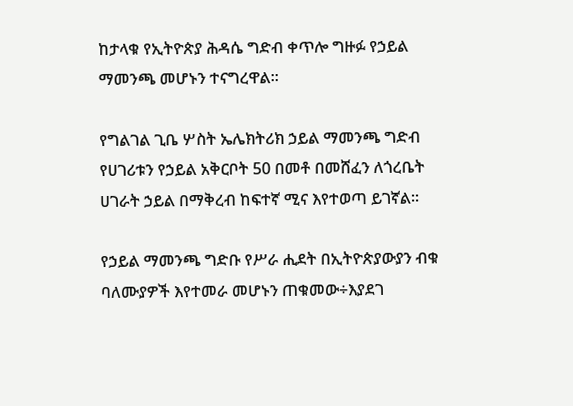ከታላቁ የኢትዮጵያ ሕዳሴ ግድብ ቀጥሎ ግዙፉ የኃይል ማመንጫ መሆኑን ተናግረዋል።

የግልገል ጊቤ ሦስት ኤሌክትሪክ ኃይል ማመንጫ ግድብ የሀገሪቱን የኃይል አቅርቦት 50 በመቶ በመሸፈን ለጎረቤት ሀገራት ኃይል በማቅረብ ከፍተኛ ሚና እየተወጣ ይገኛል፡፡

የኃይል ማመንጫ ግድቡ የሥራ ሒደት በኢትዮጵያውያን ብቁ ባለሙያዎች እየተመራ መሆኑን ጠቁመው÷እያደገ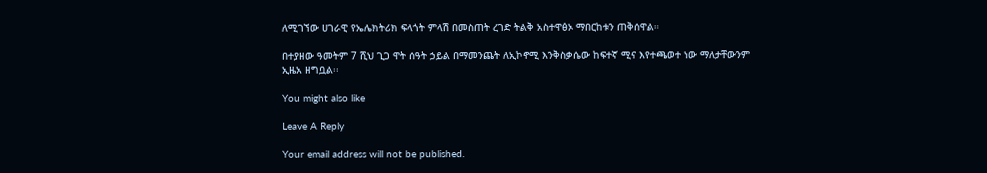ለሚገኘው ሀገራዊ የኤሌክትሪክ ፍላጎት ምላሽ በመስጠት ረገድ ትልቅ አስተዋፅኦ ማበርከቱን ጠቅሰዋል።

በተያዘው ዓመትም 7 ሺህ ጊጋ ዋት ሰዓት ኃይል በማመንጨት ለኢኮኖሚ እንቅስቃሴው ከፍተኛ ሚና እየተጫወተ ነው ማለታቸውንም ኢዜአ ዘግቧል፡፡

You might also like

Leave A Reply

Your email address will not be published.